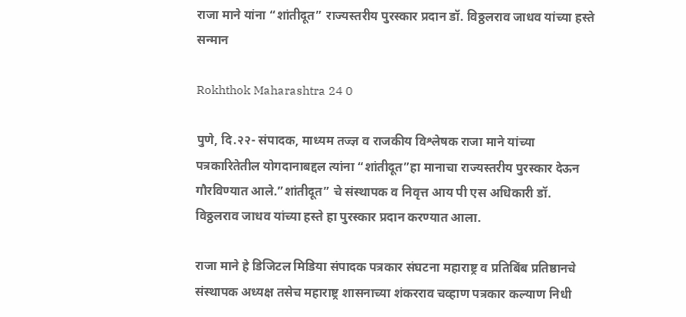राजा माने यांना “शांतीदूत” राज्यस्तरीय पुरस्कार प्रदान डॉ. विठ्ठलराव जाधव यांच्या हस्ते सन्मान

Rokhthok Maharashtra 24 0

पुणे, दि.२२- संपादक, माध्यम तज्ज्ञ व राजकीय विश्लेषक राजा माने यांच्या पत्रकारितेतील योगदानाबद्दल त्यांना “शांतीदूत”हा मानाचा राज्यस्तरीय पुरस्कार देऊन गौरविण्यात आले.”शांतीदूत” चे संस्थापक व निवृत्त आय पी एस अधिकारी डॉ. विठ्ठलराव जाधव यांच्या हस्ते हा पुरस्कार प्रदान करण्यात आला.

राजा माने हे डिजिटल मिडिया संपादक पत्रकार संघटना महाराष्ट्र व प्रतिबिंब प्रतिष्ठानचे संस्थापक अध्यक्ष तसेच महाराष्ट्र शासनाच्या शंकरराव चव्हाण पत्रकार कल्याण निधी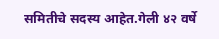समितीचे सदस्य आहेत.गेली ४२ वर्षे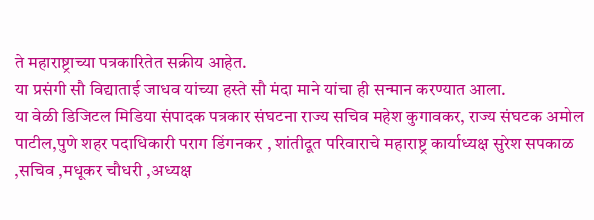ते महाराष्ट्राच्या पत्रकारितेत सक्रीय आहेत.
या प्रसंगी सौ विद्याताई जाधव यांच्या हस्ते सौ मंदा माने यांचा ही सन्मान करण्यात आला.
या वेळी डिजिटल मिडिया संपादक पत्रकार संघटना राज्य सचिव महेश कुगावकर, राज्य संघटक अमोल पाटील,पुणे शहर पदाधिकारी पराग डिंगनकर , शांतीदूत परिवाराचे महाराष्ट्र कार्याध्यक्ष सुरेश सपकाळ ,सचिव ,मधूकर चौधरी ,अध्यक्ष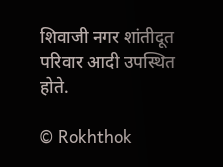शिवाजी नगर शांतीदूत परिवार आदी उपस्थित होते.

© Rokhthok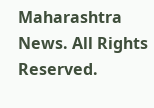Maharashtra News. All Rights Reserved.